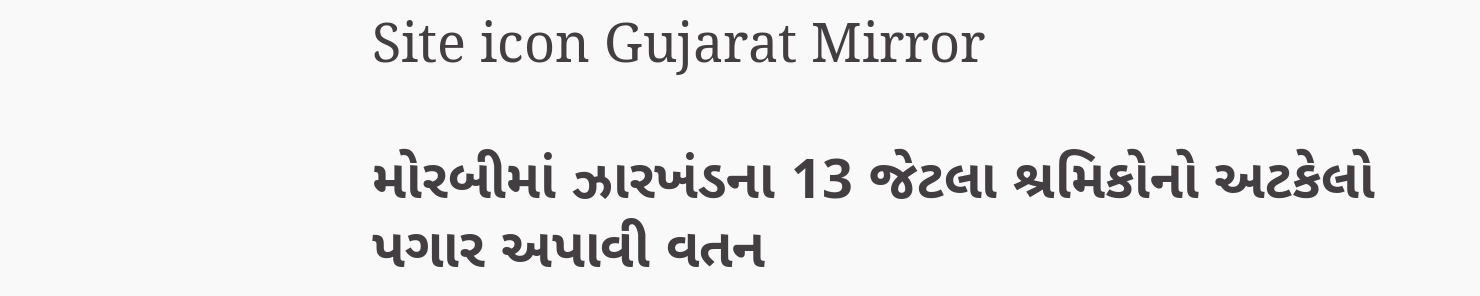Site icon Gujarat Mirror

મોરબીમાં ઝારખંડના 13 જેટલા શ્રમિકોનો અટકેલો પગાર અપાવી વતન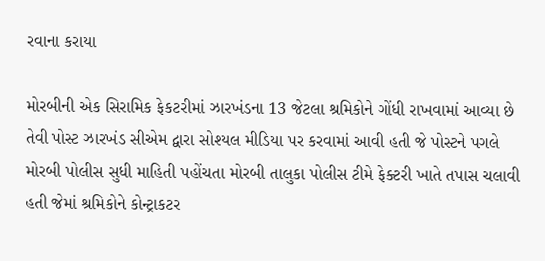રવાના કરાયા

મોરબીની એક સિરામિક ફેકટરીમાં ઝારખંડના 13 જેટલા શ્રમિકોને ગોંધી રાખવામાં આવ્યા છે તેવી પોસ્ટ ઝારખંડ સીએમ દ્વારા સોશ્યલ મીડિયા પર કરવામાં આવી હતી જે પોસ્ટને પગલે મોરબી પોલીસ સુધી માહિતી પહોંચતા મોરબી તાલુકા પોલીસ ટીમે ફેક્ટરી ખાતે તપાસ ચલાવી હતી જેમાં શ્રમિકોને કોન્ટ્રાકટર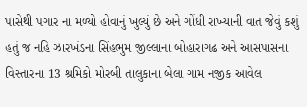પાસેથી પગાર ના મળ્યો હોવાનું ખુલ્યું છે અને ગોંધી રાખ્યાની વાત જેવું કશું હતું જ નહિ ઝારખંડના સિંહભુમ જીલ્લાના બોહારાગઢ અને આસપાસના વિસ્તારના 13 શ્રમિકો મોરબી તાલુકાના બેલા ગામ નજીક આવેલ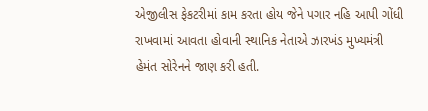એજીલીસ ફેકટરીમાં કામ કરતા હોય જેને પગાર નહિ આપી ગોંધી રાખવામાં આવતા હોવાની સ્થાનિક નેતાએ ઝારખંડ મુખ્યમંત્રી હેમંત સોરેનને જાણ કરી હતી.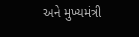અને મુખ્યમંત્રી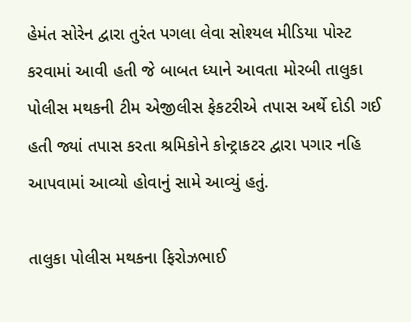હેમંત સોરેન દ્વારા તુરંત પગલા લેવા સોશ્યલ મીડિયા પોસ્ટ કરવામાં આવી હતી જે બાબત ધ્યાને આવતા મોરબી તાલુકા પોલીસ મથકની ટીમ એજીલીસ ફેકટરીએ તપાસ અર્થે દોડી ગઈ હતી જ્યાં તપાસ કરતા શ્રમિકોને કોન્ટ્રાકટર દ્વારા પગાર નહિ આપવામાં આવ્યો હોવાનું સામે આવ્યું હતું.

તાલુકા પોલીસ મથકના ફિરોઝભાઈ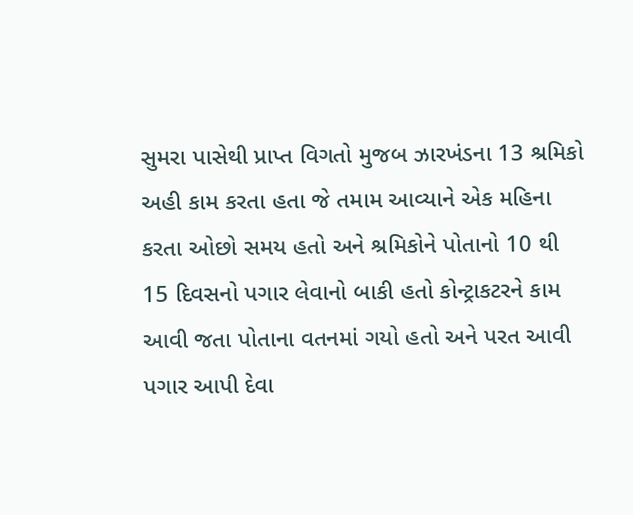સુમરા પાસેથી પ્રાપ્ત વિગતો મુજબ ઝારખંડના 13 શ્રમિકો અહી કામ કરતા હતા જે તમામ આવ્યાને એક મહિના કરતા ઓછો સમય હતો અને શ્રમિકોને પોતાનો 10 થી 15 દિવસનો પગાર લેવાનો બાકી હતો કોન્ટ્રાકટરને કામ આવી જતા પોતાના વતનમાં ગયો હતો અને પરત આવી પગાર આપી દેવા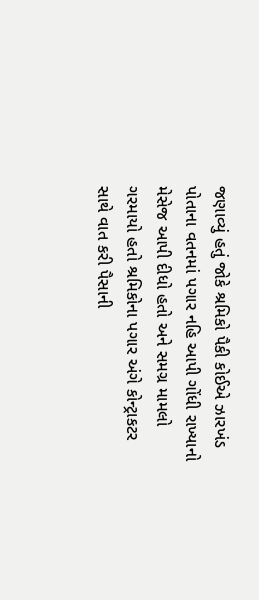જણાવ્યું હતું જોકે શ્રમિકો પૈકી કોઈએ ઝારખંડ પોતાના વતનમાં પગાર નહિ આપી ગોંધી રાખ્યાનો મેસેજ આપી દીધો હતો અને સમગ્ર મામલો ગરમાયો હતો શ્રમિકોના પગાર અંગે કોન્ટ્રાકટર સાથે વાત કરી પૈસાની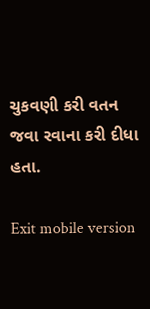ચુકવણી કરી વતન જવા રવાના કરી દીધા હતા.

Exit mobile version